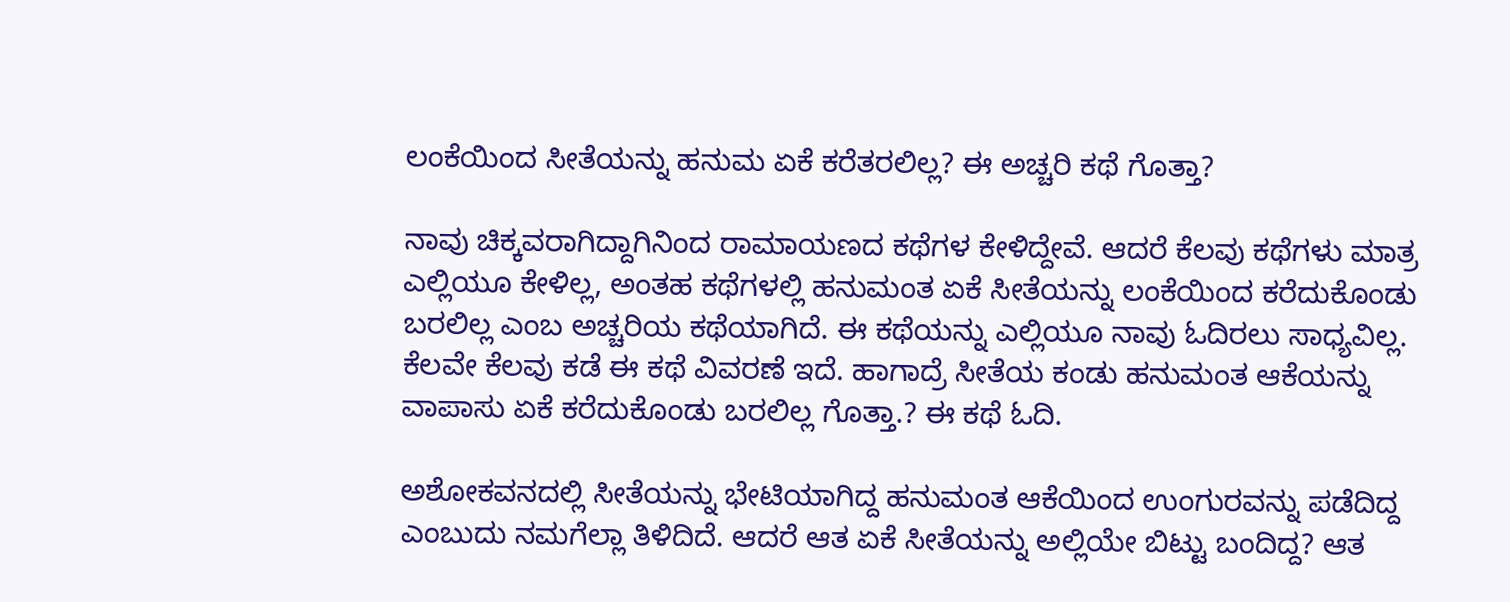ಲಂಕೆಯಿಂದ ಸೀತೆಯನ್ನು ಹನುಮ ಏಕೆ ಕರೆತರಲಿಲ್ಲ? ಈ ಅಚ್ಚರಿ ಕಥೆ ಗೊತ್ತಾ?

ನಾವು ಚಿಕ್ಕವರಾಗಿದ್ದಾಗಿನಿಂದ ರಾಮಾಯಣದ ಕಥೆಗಳ ಕೇಳಿದ್ದೇವೆ. ಆದರೆ ಕೆಲವು ಕಥೆಗಳು ಮಾತ್ರ ಎಲ್ಲಿಯೂ ಕೇಳಿಲ್ಲ, ಅಂತಹ ಕಥೆಗಳಲ್ಲಿ ಹನುಮಂತ ಏಕೆ ಸೀತೆಯನ್ನು ಲಂಕೆಯಿಂದ ಕರೆದುಕೊಂಡು ಬರಲಿಲ್ಲ ಎಂಬ ಅಚ್ಚರಿಯ ಕಥೆಯಾಗಿದೆ. ಈ ಕಥೆಯನ್ನು ಎಲ್ಲಿಯೂ ನಾವು ಓದಿರಲು ಸಾಧ್ಯವಿಲ್ಲ. ಕೆಲವೇ ಕೆಲವು ಕಡೆ ಈ ಕಥೆ ವಿವರಣೆ ಇದೆ. ಹಾಗಾದ್ರೆ ಸೀತೆಯ ಕಂಡು ಹನುಮಂತ ಆಕೆಯನ್ನು ವಾಪಾಸು ಏಕೆ ಕರೆದುಕೊಂಡು ಬರಲಿಲ್ಲ ಗೊತ್ತಾ.? ಈ ಕಥೆ ಓದಿ.

ಅಶೋಕವನದಲ್ಲಿ ಸೀತೆಯನ್ನು ಭೇಟಿಯಾಗಿದ್ದ ಹನುಮಂತ ಆಕೆಯಿಂದ ಉಂಗುರವನ್ನು ಪಡೆದಿದ್ದ ಎಂಬುದು ನಮಗೆಲ್ಲಾ ತಿಳಿದಿದೆ. ಆದರೆ ಆತ ಏಕೆ ಸೀತೆಯನ್ನು ಅಲ್ಲಿಯೇ ಬಿಟ್ಟು ಬಂದಿದ್ದ? ಆತ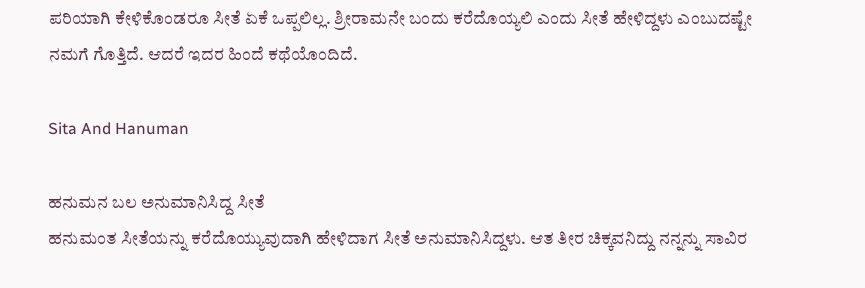ಪರಿಯಾಗಿ ಕೇಳಿಕೊಂಡರೂ ಸೀತೆ ಏಕೆ ಒಪ್ಪಲಿಲ್ಲ. ಶ್ರೀರಾಮನೇ ಬಂದು ಕರೆದೊಯ್ಯಲಿ ಎಂದು ಸೀತೆ ಹೇಳಿದ್ದಳು ಎಂಬುದಷ್ಟೇ ನಮಗೆ ಗೊತ್ತಿದೆ. ಆದರೆ ಇದರ ಹಿಂದೆ ಕಥೆಯೊಂದಿದೆ.

Sita And Hanuman

ಹನುಮನ ಬಲ ಅನುಮಾನಿಸಿದ್ದ ಸೀತೆ
ಹನುಮಂತ ಸೀತೆಯನ್ನು ಕರೆದೊಯ್ಯುವುದಾಗಿ ಹೇಳಿದಾಗ ಸೀತೆ ಅನುಮಾನಿಸಿದ್ದಳು. ಆತ ತೀರ ಚಿಕ್ಕವನಿದ್ದು ನನ್ನನ್ನು ಸಾವಿರ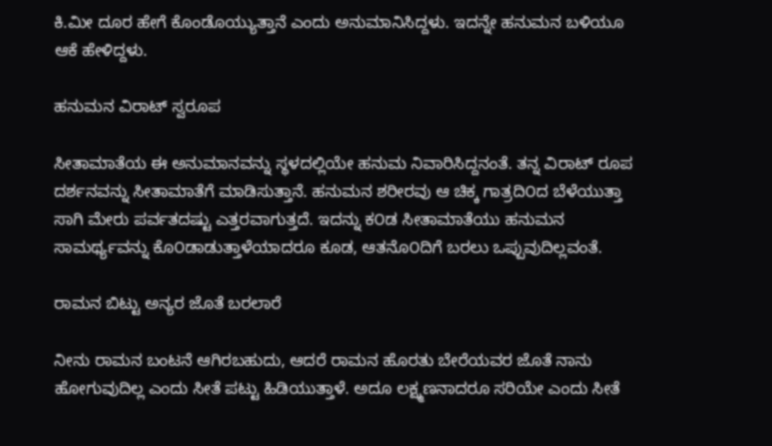ಕಿ.ಮೀ ದೂರ ಹೇಗೆ ಕೊಂಡೊಯ್ಯುತ್ತಾನೆ ಎಂದು ಅನುಮಾನಿಸಿದ್ದಳು. ಇದನ್ನೇ ಹನುಮನ ಬಳಿಯೂ ಆಕೆ ಹೇಳಿದ್ದಳು.

ಹನುಮನ ವಿರಾಟ್ ಸ್ವರೂಪ

ಸೀತಾಮಾತೆಯ ಈ ಅನುಮಾನವನ್ನು ಸ್ಥಳದಲ್ಲಿಯೇ ಹನುಮ ನಿವಾರಿಸಿದ್ದನಂತೆ. ತನ್ನ ವಿರಾಟ್ ರೂಪ ದರ್ಶನವನ್ನು ಸೀತಾಮಾತೆಗೆ ಮಾಡಿಸುತ್ತಾನೆ. ಹನುಮನ ಶರೀರವು ಆ ಚಿಕ್ಕ ಗಾತ್ರದಿ೦ದ ಬೆಳೆಯುತ್ತಾ ಸಾಗಿ ಮೇರು ಪರ್ವತದಷ್ಟು ಎತ್ತರವಾಗುತ್ತದೆ. ಇದನ್ನು ಕ೦ಡ ಸೀತಾಮಾತೆಯು ಹನುಮನ ಸಾಮರ್ಥ್ಯವನ್ನು ಕೊ೦ಡಾಡುತ್ತಾಳೆಯಾದರೂ ಕೂಡ, ಆತನೊ೦ದಿಗೆ ಬರಲು ಒಪ್ಪುವುದಿಲ್ಲವಂತೆ.

ರಾಮನ ಬಿಟ್ಟು ಅನ್ಯರ ಜೊತೆ ಬರಲಾರೆ

ನೀನು ರಾಮನ ಬಂಟನೆ ಆಗಿರಬಹುದು, ಆದರೆ ರಾಮನ ಹೊರತು ಬೇರೆಯವರ ಜೊತೆ ನಾನು ಹೋಗುವುದಿಲ್ಲ ಎಂದು ಸೀತೆ ಪಟ್ಟು ಹಿಡಿಯುತ್ತಾಳೆ. ಅದೂ ಲಕ್ಷ್ಮಣನಾದರೂ ಸರಿಯೇ ಎಂದು ಸೀತೆ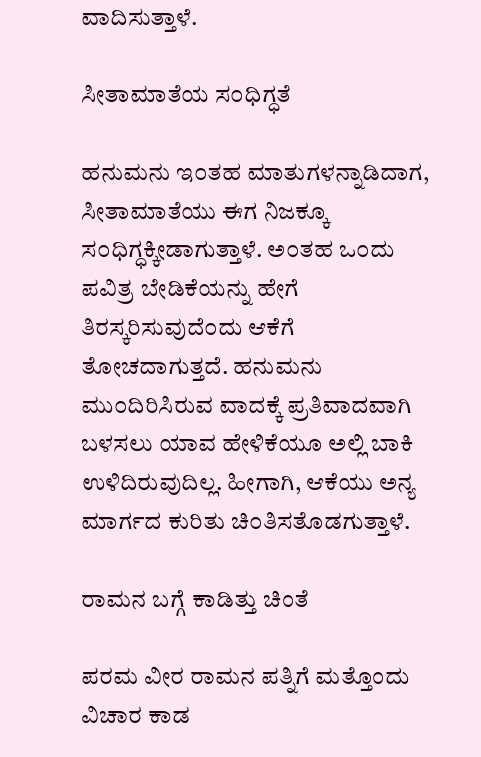ವಾದಿಸುತ್ತಾಳೆ.

ಸೀತಾಮಾತೆಯ ಸ೦ಧಿಗ್ಧತೆ

ಹನುಮನು ಇ೦ತಹ ಮಾತುಗಳನ್ನಾಡಿದಾಗ, ಸೀತಾಮಾತೆಯು ಈಗ ನಿಜಕ್ಕೂ ಸ೦ಧಿಗ್ಧಕ್ಕೀಡಾಗುತ್ತಾಳೆ. ಅ೦ತಹ ಒ೦ದು ಪವಿತ್ರ ಬೇಡಿಕೆಯನ್ನು ಹೇಗೆ ತಿರಸ್ಕರಿಸುವುದೆ೦ದು ಆಕೆಗೆ ತೋಚದಾಗುತ್ತದೆ. ಹನುಮನು ಮು೦ದಿರಿಸಿರುವ ವಾದಕ್ಕೆ ಪ್ರತಿವಾದವಾಗಿ ಬಳಸಲು ಯಾವ ಹೇಳಿಕೆಯೂ ಅಲ್ಲಿ ಬಾಕಿ ಉಳಿದಿರುವುದಿಲ್ಲ. ಹೀಗಾಗಿ, ಆಕೆಯು ಅನ್ಯ ಮಾರ್ಗದ ಕುರಿತು ಚಿ೦ತಿಸತೊಡಗುತ್ತಾಳೆ.

ರಾಮನ ಬಗ್ಗೆ ಕಾಡಿತ್ತು ಚಿಂತೆ

ಪರಮ ವೀರ ರಾಮನ ಪತ್ನಿಗೆ ಮತ್ತೊಂದು ವಿಚಾರ ಕಾಡ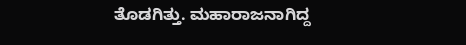ತೊಡಗಿತ್ತು. ಮಹಾರಾಜನಾಗಿದ್ದ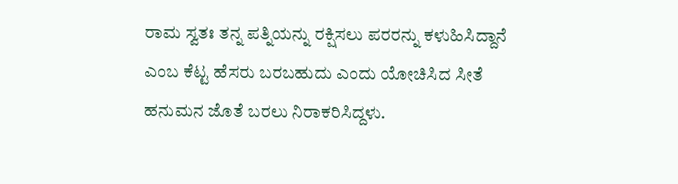ರಾಮ ಸ್ವತಃ ತನ್ನ ಪತ್ನಿಯನ್ನು ರಕ್ಷಿಸಲು ಪರರನ್ನು ಕಳುಹಿಸಿದ್ದಾನೆ ಎಂಬ ಕೆಟ್ಟ ಹೆಸರು ಬರಬಹುದು ಎಂದು ಯೋಚಿಸಿದ ಸೀತೆ ಹನುಮನ ಜೊತೆ ಬರಲು ನಿರಾಕರಿಸಿದ್ದಳು.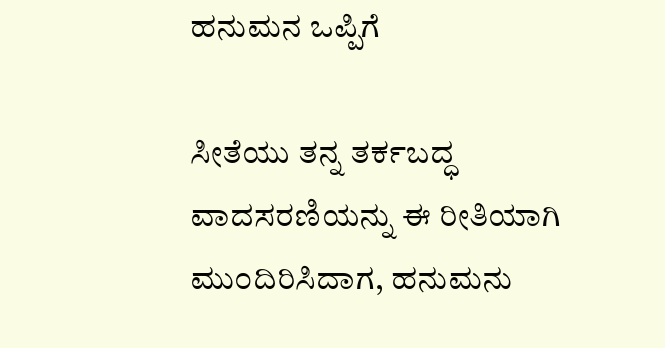ಹನುಮನ ಒಪ್ಪಿಗೆ

ಸೀತೆಯು ತನ್ನ ತರ್ಕಬದ್ಧ ವಾದಸರಣಿಯನ್ನು ಈ ರೀತಿಯಾಗಿ ಮು೦ದಿರಿಸಿದಾಗ, ಹನುಮನು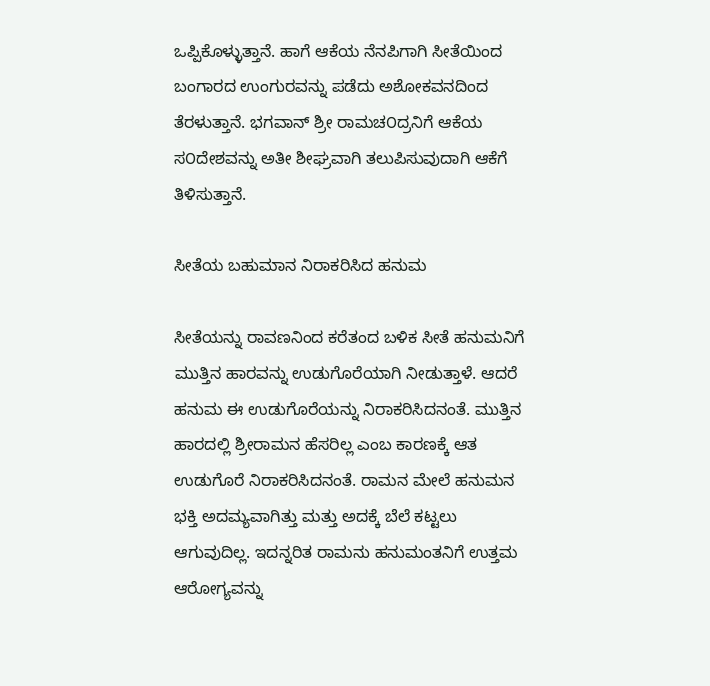ಒಪ್ಪಿಕೊಳ್ಳುತ್ತಾನೆ. ಹಾಗೆ ಆಕೆಯ ನೆನಪಿಗಾಗಿ ಸೀತೆಯಿಂದ ಬಂಗಾರದ ಉಂಗುರವನ್ನು ಪಡೆದು ಅಶೋಕವನದಿಂದ ತೆರಳುತ್ತಾನೆ. ಭಗವಾನ್ ಶ್ರೀ ರಾಮಚ೦ದ್ರನಿಗೆ ಆಕೆಯ ಸ೦ದೇಶವನ್ನು ಅತೀ ಶೀಘ್ರವಾಗಿ ತಲುಪಿಸುವುದಾಗಿ ಆಕೆಗೆ ತಿಳಿಸುತ್ತಾನೆ.

ಸೀತೆಯ ಬಹುಮಾನ ನಿರಾಕರಿಸಿದ ಹನುಮ

ಸೀತೆಯನ್ನು ರಾವಣನಿಂದ ಕರೆತಂದ ಬಳಿಕ ಸೀತೆ ಹನುಮನಿಗೆ ಮುತ್ತಿನ ಹಾರವನ್ನು ಉಡುಗೊರೆಯಾಗಿ ನೀಡುತ್ತಾಳೆ. ಆದರೆ ಹನುಮ ಈ ಉಡುಗೊರೆಯನ್ನು ನಿರಾಕರಿಸಿದನಂತೆ. ಮುತ್ತಿನ ಹಾರದಲ್ಲಿ ಶ್ರೀರಾಮನ ಹೆಸರಿಲ್ಲ ಎಂಬ ಕಾರಣಕ್ಕೆ ಆತ ಉಡುಗೊರೆ ನಿರಾಕರಿಸಿದನಂತೆ. ರಾಮನ ಮೇಲೆ ಹನುಮನ ಭಕ್ತಿ ಅದಮ್ಯವಾಗಿತ್ತು ಮತ್ತು ಅದಕ್ಕೆ ಬೆಲೆ ಕಟ್ಟಲು ಆಗುವುದಿಲ್ಲ. ಇದನ್ನರಿತ ರಾಮನು ಹನುಮಂತನಿಗೆ ಉತ್ತಮ ಆರೋಗ್ಯವನ್ನು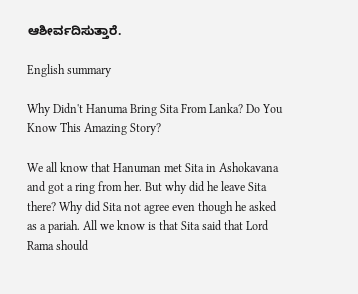ಆಶೀರ್ವದಿಸುತ್ತಾರೆ.

English summary

Why Didn't Hanuma Bring Sita From Lanka? Do You Know This Amazing Story?

We all know that Hanuman met Sita in Ashokavana and got a ring from her. But why did he leave Sita there? Why did Sita not agree even though he asked as a pariah. All we know is that Sita said that Lord Rama should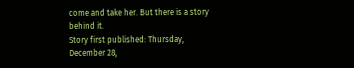come and take her. But there is a story behind it.
Story first published: Thursday, December 28,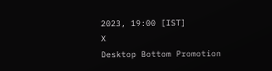2023, 19:00 [IST]
X
Desktop Bottom Promotion